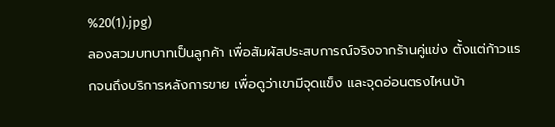%20(1).jpg)
ลองสวมบทบาทเป็นลูกค้า เพื่อสัมผัสประสบการณ์จริงจากร้านคู่แข่ง ตั้งแต่ก้าวแรกจนถึงบริการหลังการขาย เพื่อดูว่าเขามีจุดแข็ง และจุดอ่อนตรงไหนบ้า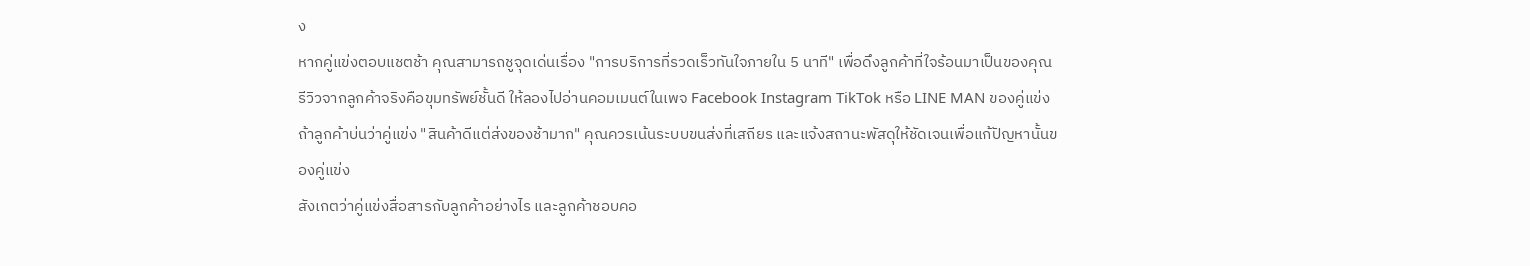ง
หากคู่แข่งตอบแชตช้า คุณสามารถชูจุดเด่นเรื่อง "การบริการที่รวดเร็วทันใจภายใน 5 นาที" เพื่อดึงลูกค้าที่ใจร้อนมาเป็นของคุณ
รีวิวจากลูกค้าจริงคือขุมทรัพย์ชั้นดี ให้ลองไปอ่านคอมเมนต์ในเพจ Facebook Instagram TikTok หรือ LINE MAN ของคู่แข่ง
ถ้าลูกค้าบ่นว่าคู่แข่ง "สินค้าดีแต่ส่งของช้ามาก" คุณควรเน้นระบบขนส่งที่เสถียร และแจ้งสถานะพัสดุให้ชัดเจนเพื่อแก้ปัญหานั้นของคู่แข่ง
สังเกตว่าคู่แข่งสื่อสารกับลูกค้าอย่างไร และลูกค้าชอบคอ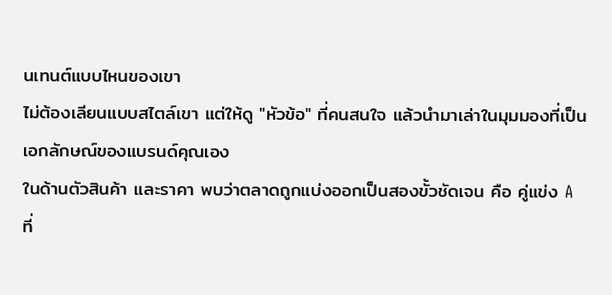นเทนต์แบบไหนของเขา
ไม่ต้องเลียนแบบสไตล์เขา แต่ให้ดู "หัวข้อ" ที่คนสนใจ แล้วนำมาเล่าในมุมมองที่เป็นเอกลักษณ์ของแบรนด์คุณเอง
ในด้านตัวสินค้า และราคา พบว่าตลาดถูกแบ่งออกเป็นสองขั้วชัดเจน คือ คู่แข่ง A ที่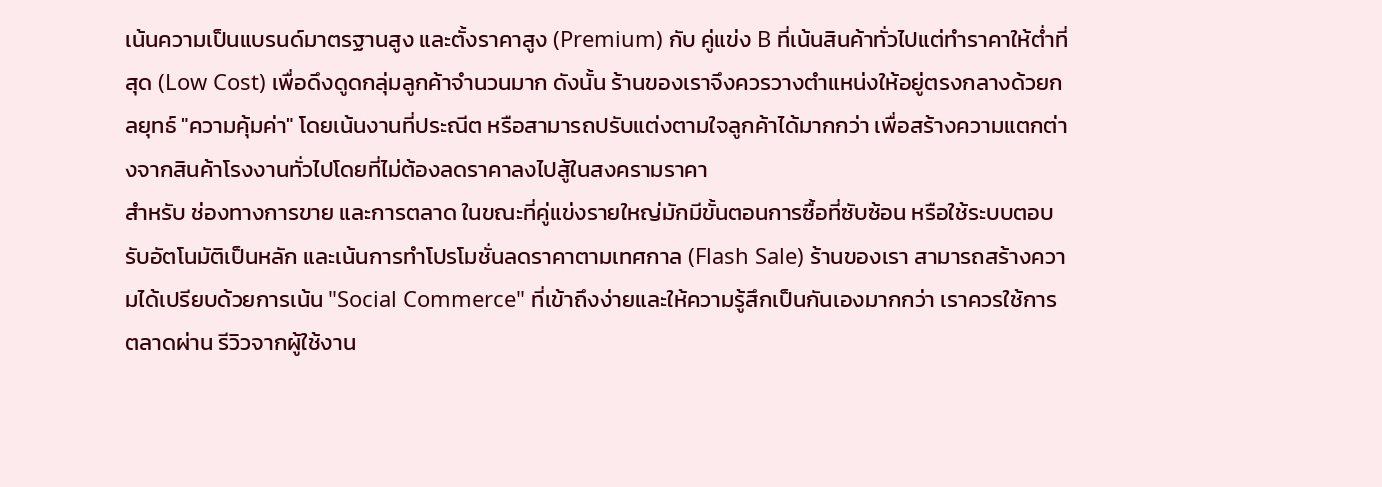เน้นความเป็นแบรนด์มาตรฐานสูง และตั้งราคาสูง (Premium) กับ คู่แข่ง B ที่เน้นสินค้าทั่วไปแต่ทำราคาให้ต่ำที่สุด (Low Cost) เพื่อดึงดูดกลุ่มลูกค้าจำนวนมาก ดังนั้น ร้านของเราจึงควรวางตำแหน่งให้อยู่ตรงกลางด้วยกลยุทธ์ "ความคุ้มค่า" โดยเน้นงานที่ประณีต หรือสามารถปรับแต่งตามใจลูกค้าได้มากกว่า เพื่อสร้างความแตกต่างจากสินค้าโรงงานทั่วไปโดยที่ไม่ต้องลดราคาลงไปสู้ในสงครามราคา
สำหรับ ช่องทางการขาย และการตลาด ในขณะที่คู่แข่งรายใหญ่มักมีขั้นตอนการซื้อที่ซับซ้อน หรือใช้ระบบตอบรับอัตโนมัติเป็นหลัก และเน้นการทำโปรโมชั่นลดราคาตามเทศกาล (Flash Sale) ร้านของเรา สามารถสร้างความได้เปรียบด้วยการเน้น "Social Commerce" ที่เข้าถึงง่ายและให้ความรู้สึกเป็นกันเองมากกว่า เราควรใช้การตลาดผ่าน รีวิวจากผู้ใช้งาน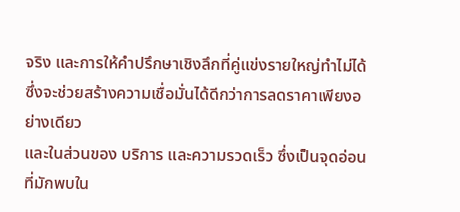จริง และการให้คำปรึกษาเชิงลึกที่คู่แข่งรายใหญ่ทำไม่ได้ ซึ่งจะช่วยสร้างความเชื่อมั่นได้ดีกว่าการลดราคาเพียงอย่างเดียว
และในส่วนของ บริการ และความรวดเร็ว ซึ่งเป็นจุดอ่อนที่มักพบใน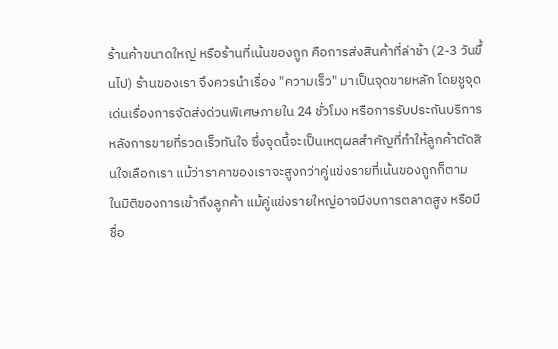ร้านค้าขนาดใหญ่ หรือร้านที่เน้นของถูก คือการส่งสินค้าที่ล่าช้า (2-3 วันขึ้นไป) ร้านของเรา จึงควรนำเรื่อง "ความเร็ว" มาเป็นจุดขายหลัก โดยชูจุดเด่นเรื่องการจัดส่งด่วนพิเศษภายใน 24 ชั่วโมง หรือการรับประกันบริการหลังการขายที่รวดเร็วทันใจ ซึ่งจุดนี้จะเป็นเหตุผลสำคัญที่ทำให้ลูกค้าตัดสินใจเลือกเรา แม้ว่าราคาของเราจะสูงกว่าคู่แข่งรายที่เน้นของถูกก็ตาม
ในมิติของการเข้าถึงลูกค้า แม้คู่แข่งรายใหญ่อาจมีงบการตลาดสูง หรือมีชื่อ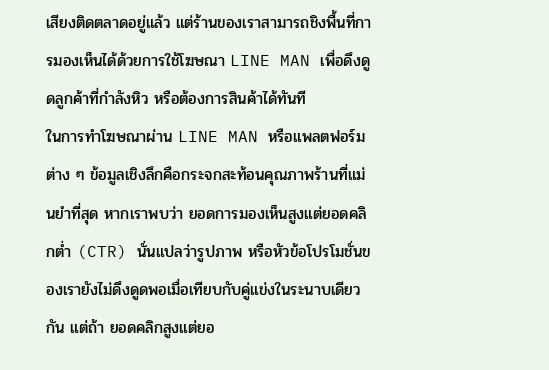เสียงติดตลาดอยู่แล้ว แต่ร้านของเราสามารถชิงพื้นที่การมองเห็นได้ด้วยการใช้โฆษณา LINE MAN เพื่อดึงดูดลูกค้าที่กำลังหิว หรือต้องการสินค้าได้ทันที
ในการทำโฆษณาผ่าน LINE MAN หรือแพลตฟอร์มต่าง ๆ ข้อมูลเชิงลึกคือกระจกสะท้อนคุณภาพร้านที่แม่นยำที่สุด หากเราพบว่า ยอดการมองเห็นสูงแต่ยอดคลิกต่ำ (CTR) นั่นแปลว่ารูปภาพ หรือหัวข้อโปรโมชั่นของเรายังไม่ดึงดูดพอเมื่อเทียบกับคู่แข่งในระนาบเดียวกัน แต่ถ้า ยอดคลิกสูงแต่ยอ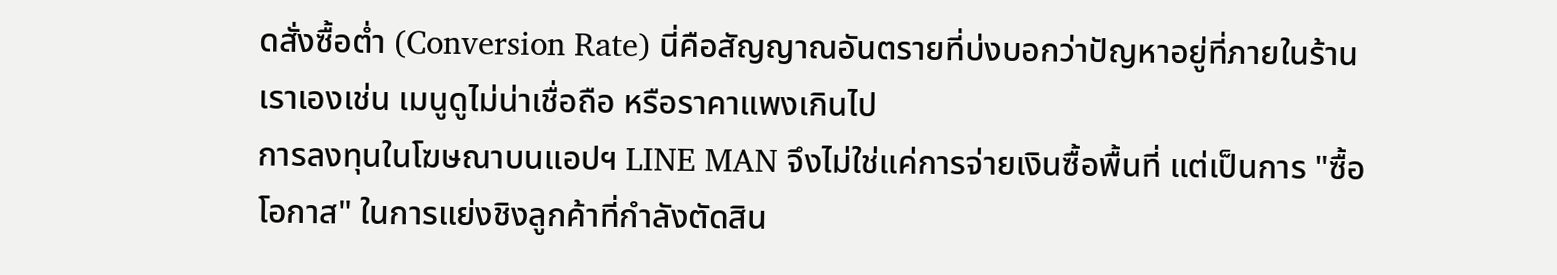ดสั่งซื้อต่ำ (Conversion Rate) นี่คือสัญญาณอันตรายที่บ่งบอกว่าปัญหาอยู่ที่ภายในร้านเราเองเช่น เมนูดูไม่น่าเชื่อถือ หรือราคาแพงเกินไป
การลงทุนในโฆษณาบนแอปฯ LINE MAN จึงไม่ใช่แค่การจ่ายเงินซื้อพื้นที่ แต่เป็นการ "ซื้อโอกาส" ในการแย่งชิงลูกค้าที่กำลังตัดสิน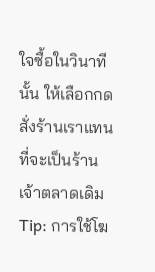ใจซื้อในวินาทีนั้น ให้เลือกกดสั่งร้านเราแทนที่จะเป็นร้านเจ้าตลาดเดิม
Tip: การใช้โฆ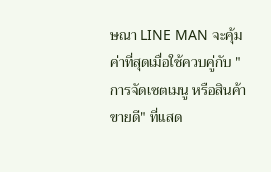ษณา LINE MAN จะคุ้มค่าที่สุดเมื่อใช้ควบคู่กับ "การจัดเซตเมนู หรือสินค้าขายดี" ที่แสด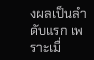งผลเป็นลำดับแรก เพราะเมื่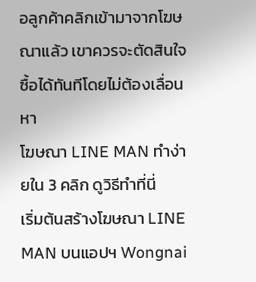อลูกค้าคลิกเข้ามาจากโฆษณาแล้ว เขาควรจะตัดสินใจซื้อได้ทันทีโดยไม่ต้องเลื่อนหา
โฆษณา LINE MAN ทำง่ายใน 3 คลิก ดูวิธีทำที่นี่
เริ่มต้นสร้างโฆษณา LINE MAN บนแอปฯ Wongnai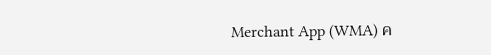Merchant App (WMA) ค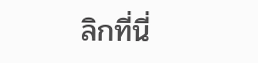ลิกที่นี่